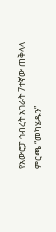የአውሮፓ ኅብረት አገራት 7ተኛው ጠቅላላ ምርጫ “መካሄዱን”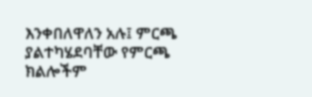እንቀበለዋለን አሉ፤ ምርጫ ያልተካሄደባቸው የምርጫ ክልሎችም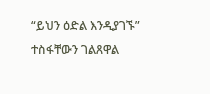“ይህን ዕድል እንዲያገኙ” ተስፋቸውን ገልጸዋል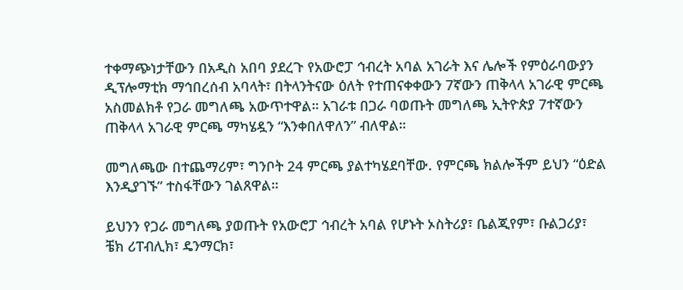ተቀማጭነታቸውን በአዲስ አበባ ያደረጉ የአውሮፓ ኅብረት አባል አገራት እና ሌሎች የምዕራባውያን ዲፕሎማቲክ ማኅበረሰብ አባላት፣ በትላንትናው ዕለት የተጠናቀቀውን 7ኛውን ጠቅላላ አገራዊ ምርጫ አስመልክቶ የጋራ መግለጫ አውጥተዋል። አገራቱ በጋራ ባወጡት መግለጫ ኢትዮጵያ 7ተኛውን ጠቅላላ አገራዊ ምርጫ ማካሄዷን “እንቀበለዋለን” ብለዋል።

መግለጫው በተጨማሪም፣ ግንቦት 24 ምርጫ ያልተካሄደባቸው. የምርጫ ክልሎችም ይህን “ዕድል እንዲያገኙ” ተስፋቸውን ገልጸዋል።

ይህንን የጋራ መግለጫ ያወጡት የአውሮፓ ኅብረት አባል የሆኑት ኦስትሪያ፣ ቤልጂየም፣ ቡልጋሪያ፣ ቼክ ሪፐብሊክ፣ ዴንማርክ፣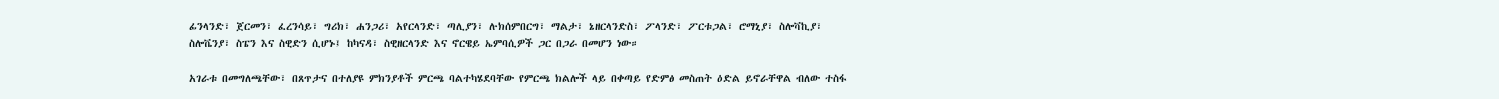ፊንላንድ፣ ጀርመን፣ ፈረንሳይ፣ ግሪክ፣ ሐንጋሪ፣ አየርላንድ፣ ጣሊያን፣ ሉክሰምበርግ፣ ማልታ፣ ኔዘርላንድስ፣ ፖላንድ፣ ፖርቱጋል፣ ሮማኒያ፣ ስሎቫኪያ፣ ስሎቬንያ፣ ስፔን እና ስዊድን ሲሆኑ፤ ከካናዳ፣ ስዊዘርላንድ እና ኖርዌይ ኤምባሲዎች ጋር በጋራ በመሆን ነው።

አገራቱ በመግለጫቸው፣ በጸጥታና በተለያዩ ምክንያቶች ምርጫ ባልተካሄደባቸው የምርጫ ክልሎች ላይ በቀጣይ የድምፅ መስጠት ዕድል ይኖራቸዋል ብለው ተስፋ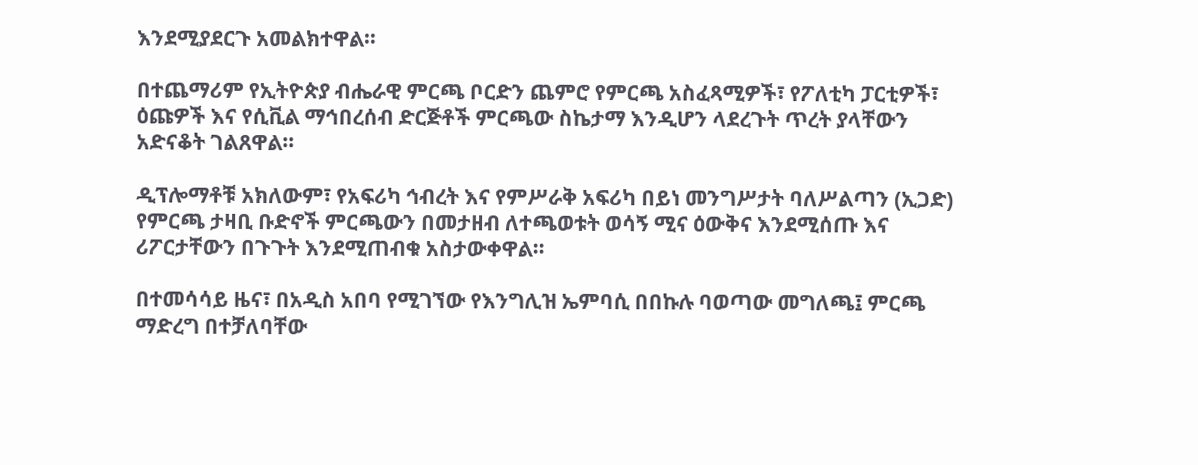እንደሚያደርጉ አመልክተዋል።

በተጨማሪም የኢትዮጵያ ብሔራዊ ምርጫ ቦርድን ጨምሮ የምርጫ አስፈጻሚዎች፣ የፖለቲካ ፓርቲዎች፣ ዕጩዎች እና የሲቪል ማኅበረሰብ ድርጅቶች ምርጫው ስኬታማ እንዲሆን ላደረጉት ጥረት ያላቸውን አድናቆት ገልጸዋል።

ዲፕሎማቶቹ አክለውም፣ የአፍሪካ ኅብረት እና የምሥራቅ አፍሪካ በይነ መንግሥታት ባለሥልጣን (ኢጋድ) የምርጫ ታዛቢ ቡድኖች ምርጫውን በመታዘብ ለተጫወቱት ወሳኝ ሚና ዕውቅና እንደሚሰጡ እና ሪፖርታቸውን በጉጉት እንደሚጠብቁ አስታውቀዋል።

በተመሳሳይ ዜና፣ በአዲስ አበባ የሚገኘው የእንግሊዝ ኤምባሲ በበኩሉ ባወጣው መግለጫ፤ ምርጫ ማድረግ በተቻለባቸው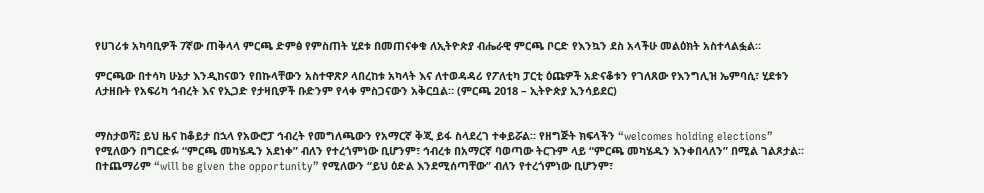የሀገሪቱ አካባቢዎች 7ኛው ጠቅላላ ምርጫ ድምፅ የምስጠት ሂደቱ በመጠናቀቁ ለኢትዮጵያ ብሔራዊ ምርጫ ቦርድ የእንኳን ደስ አላችሁ መልዕክት አስተላልፏል።

ምርጫው በተሳካ ሁኔታ እንዲከናወን የበኩላቸውን አስተዋጽዖ ላበረከቱ አካላት እና ለተወዳዳሪ የፖለቲካ ፓርቲ ዕጩዎች አድናቆቱን የገለጸው የእንግሊዝ ኤምባሲ፣ ሂደቱን ለታዘቡት የአፍሪካ ኅብረት እና የኢጋድ የታዛቢዎች ቡድንም የላቀ ምስጋናውን አቅርቧል። (ምርጫ 2018 – ኢትዮጵያ ኢንሳይደር)


ማስታወሻ፤ ይህ ዜና ከቆይታ በኋላ የአውሮፓ ኅብረት የመግለጫውን የአማርኛ ቅጂ ይፋ ስላደረገ ተቀይሯል። የዘግጅት ክፍላችን “welcomes holding elections” የሚለውን በግርድፉ “ምርጫ መካሄዱን አደነቀ” ብለን የተረጎምነው ቢሆንም፣ ኅብረቱ በአማርኛ ባወጣው ትርጉም ላይ “ምርጫ መካሄዱን እንቀበላለን” በሚል ገልጾታል። በተጨማሪም “will be given the opportunity” የሚለውን “ይህ ዕድል እንደሚሰጣቸው” ብለን የተረጎምነው ቢሆንም፣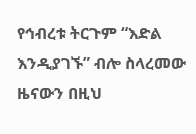የኅብረቱ ትርጉም “እድል እንዲያገኙ” ብሎ ስላረመው ዜናውን በዚህ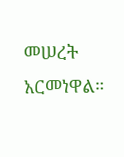መሠረት አርመነዋል።